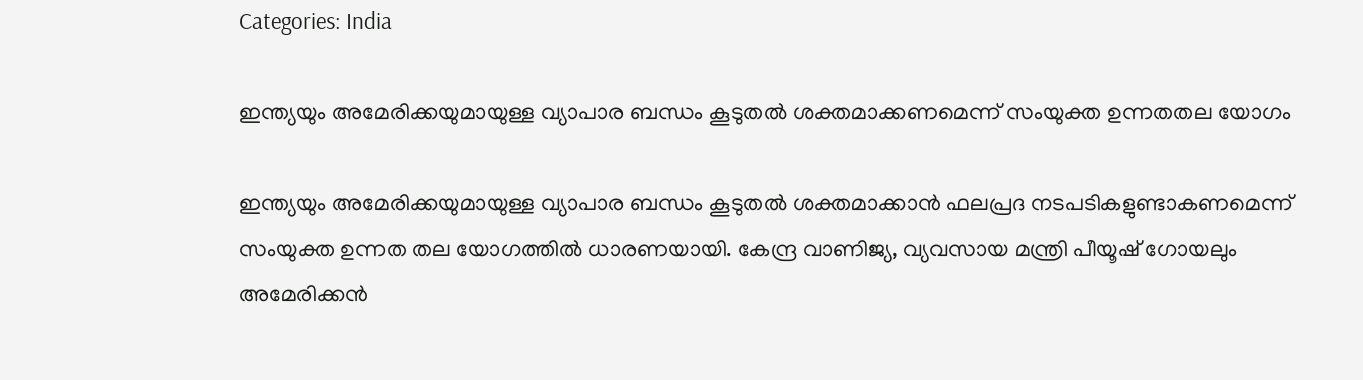Categories: India

ഇന്ത്യയും അമേരിക്കയുമായുള്ള വ്യാപാര ബന്ധം കൂടുതല്‍ ശക്തമാക്കണമെന്ന് സംയുക്ത ഉന്നതതല യോഗം

ഇന്ത്യയും അമേരിക്കയുമായുള്ള വ്യാപാര ബന്ധം കൂടുതല്‍ ശക്തമാക്കാന്‍ ഫലപ്രദ നടപടികളുണ്ടാകണമെന്ന് സംയുക്ത ഉന്നത തല യോഗത്തില്‍ ധാരണയായി. കേന്ദ്ര വാണിജ്യ, വ്യവസായ മന്ത്രി പീയൂഷ് ഗോയലും അമേരിക്കന്‍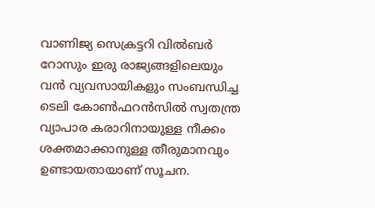വാണിജ്യ സെക്രട്ടറി വില്‍ബര്‍ റോസും ഇരു രാജ്യങ്ങളിലെയും വന്‍ വ്യവസായികളും സംബന്ധിച്ച ടെലി കോണ്‍ഫറന്‍സില്‍ സ്വതന്ത്ര വ്യാപാര കരാറിനായുള്ള നീക്കം ശക്തമാക്കാനുള്ള തീരുമാനവും ഉണ്ടായതായാണ് സൂചന.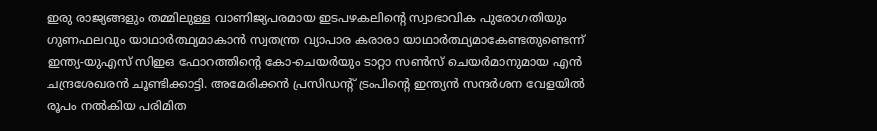ഇരു രാജ്യങ്ങളും തമ്മിലുള്ള വാണിജ്യപരമായ ഇടപഴകലിന്റെ സ്വാഭാവിക പുരോഗതിയും ഗുണഫലവും യാഥാര്‍ത്ഥ്യമാകാന്‍ സ്വതന്ത്ര വ്യാപാര കരാരാ യാഥാര്‍ത്ഥ്യമാകേണ്ടതുണ്ടെന്ന് ഇന്ത്യ-യുഎസ് സിഇഒ ഫോറത്തിന്റെ കോ-ചെയര്‍യും ടാറ്റാ സണ്‍സ് ചെയര്‍മാനുമായ എന്‍ ചന്ദ്രശേഖരന്‍ ചൂണ്ടിക്കാട്ടി. അമേരിക്കന്‍ പ്രസിഡന്റ് ട്രംപിന്റെ ഇന്ത്യന്‍ സന്ദര്‍ശന വേളയില്‍ രൂപം നല്‍കിയ പരിമിത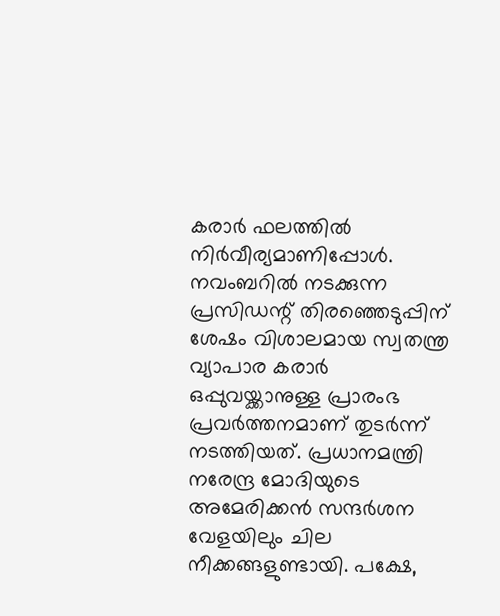കരാര്‍ ഫലത്തില്‍ നിര്‍വീര്യമാണിപ്പോള്‍. നവംബറില്‍ നടക്കുന്ന പ്രസിഡന്റ് തിരഞ്ഞെടുപ്പിന് ശേഷം വിശാലമായ സ്വതന്ത്ര വ്യാപാര കരാര്‍ ഒപ്പുവയ്ക്കാനുള്ള പ്രാരംഭ പ്രവര്‍ത്തനമാണ് തുടര്‍ന്ന് നടത്തിയത്. പ്രധാനമന്ത്രി നരേന്ദ്ര മോദിയുടെ അമേരിക്കന്‍ സന്ദര്‍ശന വേളയിലും ചില നീക്കങ്ങളുണ്ടായി. പക്ഷേ,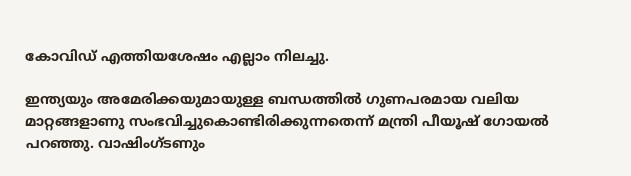കോവിഡ് എത്തിയശേഷം എല്ലാം നിലച്ചു.

ഇന്ത്യയും അമേരിക്കയുമായുള്ള ബന്ധത്തില്‍ ഗുണപരമായ വലിയ മാറ്റങ്ങളാണു സംഭവിച്ചുകൊണ്ടിരിക്കുന്നതെന്ന് മന്ത്രി പീയൂഷ് ഗോയല്‍ പറഞ്ഞു. വാഷിംഗ്ടണും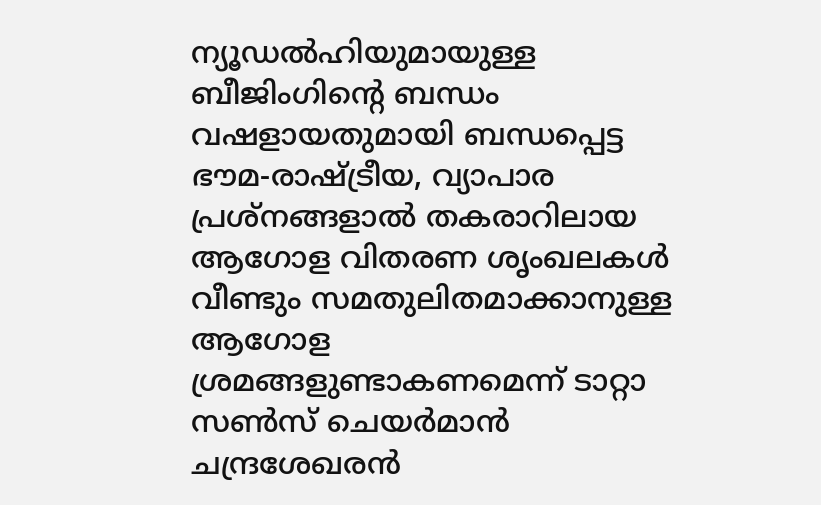ന്യൂഡല്‍ഹിയുമായുള്ള ബീജിംഗിന്റെ ബന്ധം വഷളായതുമായി ബന്ധപ്പെട്ട ഭൗമ-രാഷ്ട്രീയ, വ്യാപാര പ്രശ്‌നങ്ങളാല്‍ തകരാറിലായ ആഗോള വിതരണ ശൃംഖലകള്‍ വീണ്ടും സമതുലിതമാക്കാനുള്ള ആഗോള ശ്രമങ്ങളുണ്ടാകണമെന്ന് ടാറ്റാ സണ്‍സ് ചെയര്‍മാന്‍ ചന്ദ്രശേഖരന്‍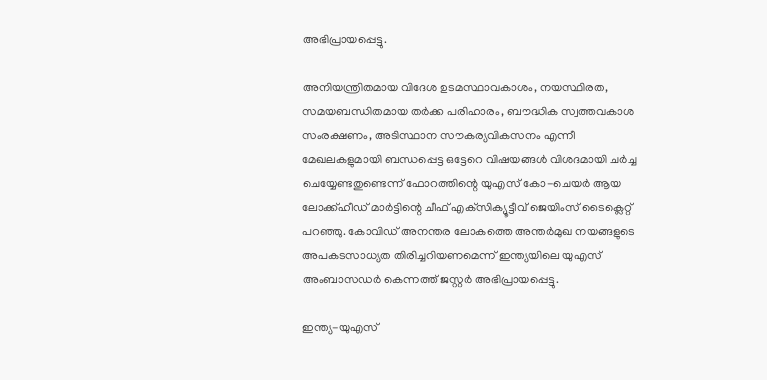അഭിപ്രായപ്പെട്ടു.

അനിയന്ത്രിതമായ വിദേശ ഉടമസ്ഥാവകാശം, നയസ്ഥിരത, സമയബന്ധിതമായ തര്‍ക്ക പരിഹാരം, ബൗദ്ധിക സ്വത്തവകാശ സംരക്ഷണം, അടിസ്ഥാന സൗകര്യവികസനം എന്നീ മേഖലകളുമായി ബന്ധപ്പെട്ട ഒട്ടേറെ വിഷയങ്ങള്‍ വിശദമായി ചര്‍ച്ച ചെയ്യേണ്ടതുണ്ടെന്ന് ഫോറത്തിന്റെ യുഎസ് കോ-ചെയര്‍ ആയ ലോക്ക്ഹീഡ് മാര്‍ട്ടിന്റെ ചീഫ് എക്‌സിക്യൂട്ടീവ് ജെയിംസ് ടൈക്ലെറ്റ് പറഞ്ഞു. കോവിഡ് അനന്തര ലോകത്തെ അന്തര്‍മുഖ നയങ്ങളുടെ അപകടസാധ്യത തിരിച്ചറിയണമെന്ന് ഇന്ത്യയിലെ യുഎസ് അംബാസഡര്‍ കെന്നത്ത് ജസ്റ്റര്‍ അഭിപ്രായപ്പെട്ടു.

ഇന്ത്യ-യുഎസ്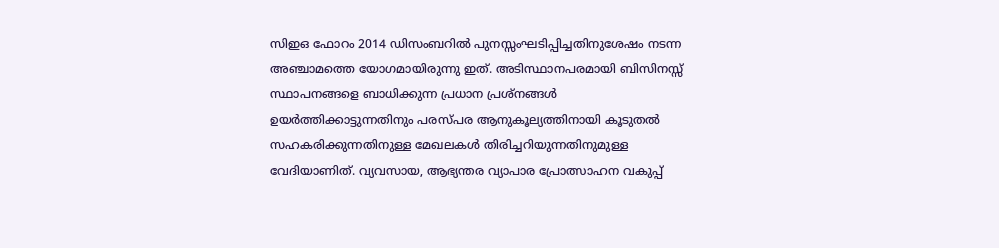സിഇഒ ഫോറം 2014 ഡിസംബറില്‍ പുനസ്സംഘടിപ്പിച്ചതിനുശേഷം നടന്ന അഞ്ചാമത്തെ യോഗമായിരുന്നു ഇത്. അടിസ്ഥാനപരമായി ബിസിനസ്സ് സ്ഥാപനങ്ങളെ ബാധിക്കുന്ന പ്രധാന പ്രശ്‌നങ്ങള്‍ ഉയര്‍ത്തിക്കാട്ടുന്നതിനും പരസ്പര ആനുകൂല്യത്തിനായി കൂടുതല്‍ സഹകരിക്കുന്നതിനുള്ള മേഖലകള്‍ തിരിച്ചറിയുന്നതിനുമുള്ള വേദിയാണിത്. വ്യവസായ, ആഭ്യന്തര വ്യാപാര പ്രോത്സാഹന വകുപ്പ്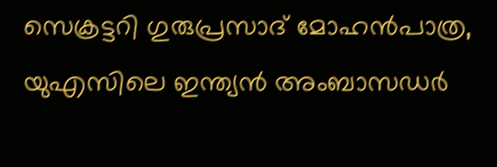സെക്രട്ടറി ഗുരുപ്രസാദ് മോഹന്‍പാത്ര, യുഎസിലെ ഇന്ത്യന്‍ അംബാസഡര്‍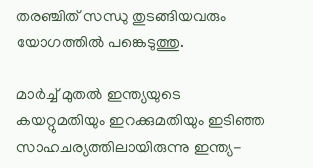തരഞ്ചിത് സന്ധു തുടങ്ങിയവരും യോഗത്തില്‍ പങ്കെടുത്തു.

മാര്‍ച്ച് മുതല്‍ ഇന്ത്യയുടെ കയറ്റുമതിയും ഇറക്കുമതിയും ഇടിഞ്ഞ സാഹചര്യത്തിലായിരുന്നു ഇന്ത്യ-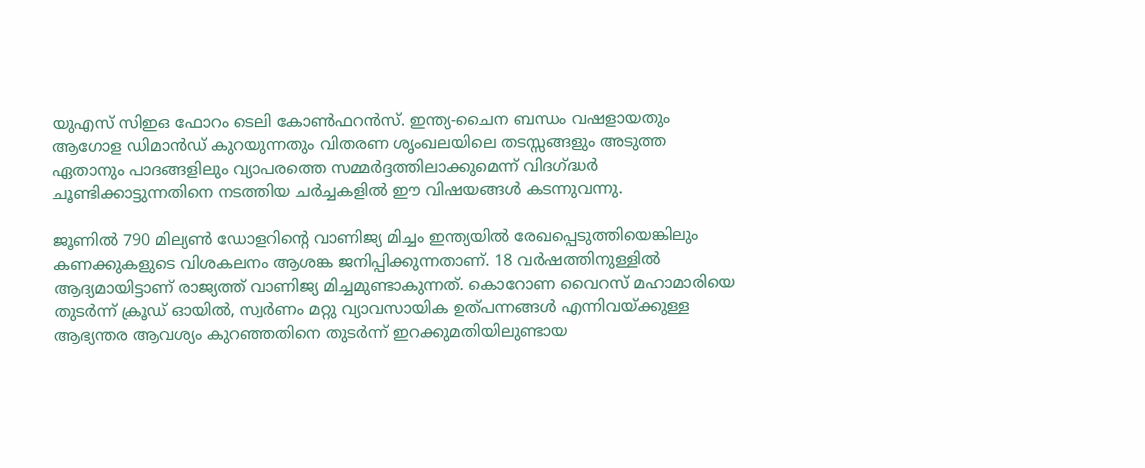യുഎസ് സിഇഒ ഫോറം ടെലി കോണ്‍ഫറന്‍സ്. ഇന്ത്യ-ചൈന ബന്ധം വഷളായതും ആഗോള ഡിമാന്‍ഡ് കുറയുന്നതും വിതരണ ശൃംഖലയിലെ തടസ്സങ്ങളും അടുത്ത ഏതാനും പാദങ്ങളിലും വ്യാപരത്തെ സമ്മര്‍ദ്ദത്തിലാക്കുമെന്ന് വിദഗ്ദ്ധര്‍ ചൂണ്ടിക്കാട്ടുന്നതിനെ നടത്തിയ ചര്‍ച്ചകളില്‍ ഈ വിഷയങ്ങള്‍ കടന്നുവന്നു.

ജൂണില്‍ 790 മില്യണ്‍ ഡോളറിന്റെ വാണിജ്യ മിച്ചം ഇന്ത്യയില്‍ രേഖപ്പെടുത്തിയെങ്കിലും കണക്കുകളുടെ വിശകലനം ആശങ്ക ജനിപ്പിക്കുന്നതാണ്. 18 വര്‍ഷത്തിനുള്ളില്‍ ആദ്യമായിട്ടാണ് രാജ്യത്ത് വാണിജ്യ മിച്ചമുണ്ടാകുന്നത്. കൊറോണ വൈറസ് മഹാമാരിയെ തുടര്‍ന്ന് ക്രൂഡ് ഓയില്‍, സ്വര്‍ണം മറ്റു വ്യാവസായിക ഉത്പന്നങ്ങള്‍ എന്നിവയ്ക്കുള്ള ആഭ്യന്തര ആവശ്യം കുറഞ്ഞതിനെ തുടര്‍ന്ന് ഇറക്കുമതിയിലുണ്ടായ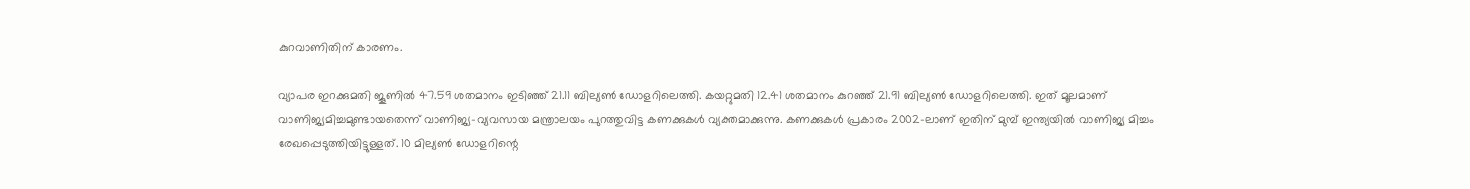കുറവാണിതിന് കാരണം.

വ്യാപര ഇറക്കുമതി ജൂണില്‍ 47.59 ശതമാനം ഇടിഞ്ഞ് 21.11 ബില്യണ്‍ ഡോളറിലെത്തി. കയറ്റുമതി 12.41 ശതമാനം കുറഞ്ഞ് 21.91 ബില്യണ്‍ ഡോളറിലെത്തി. ഇത് മൂലമാണ് വാണിജ്യമിച്ചമുണ്ടായതെന്ന് വാണിജ്യ-വ്യവസായ മന്ത്രാലയം പുറത്തുവിട്ട കണക്കുകള്‍ വ്യക്തമാക്കുന്നു. കണക്കുകള്‍ പ്രകാരം 2002-ലാണ് ഇതിന് മുമ്പ് ഇന്ത്യയില്‍ വാണിജ്യ മിച്ചം രേഖപ്പെടുത്തിയിട്ടുള്ളത്. 10 മില്യണ്‍ ഡോളറിന്റെ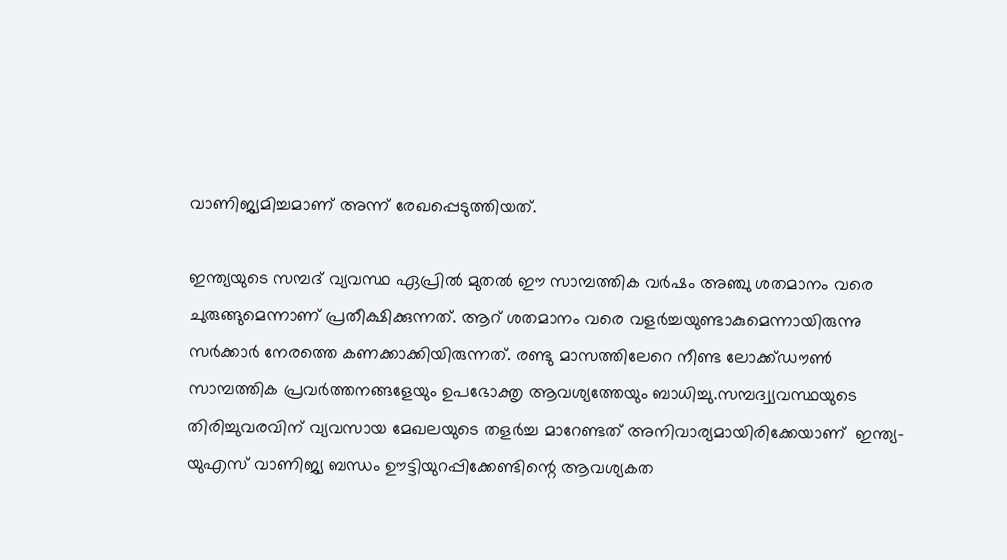വാണിജ്യമിച്ചമാണ് അന്ന് രേഖപ്പെടുത്തിയത്.

ഇന്ത്യയുടെ സമ്പദ് വ്യവസ്ഥ ഏപ്രില്‍ മുതല്‍ ഈ സാമ്പത്തിക വര്‍ഷം അഞ്ചു ശതമാനം വരെ ചുരുങ്ങുമെന്നാണ് പ്രതീക്ഷിക്കുന്നത്. ആറ് ശതമാനം വരെ വളര്‍ച്ചയുണ്ടാകുമെന്നായിരുന്നു സര്‍ക്കാര്‍ നേരത്തെ കണക്കാക്കിയിരുന്നത്. രണ്ടു മാസത്തിലേറെ നീണ്ട ലോക്ക്ഡൗണ്‍ സാമ്പത്തിക പ്രവര്‍ത്തനങ്ങളേയും ഉപഭോക്തൃ ആവശ്യത്തേയും ബാധിച്ചു.സമ്പദ്വ്യവസ്ഥയുടെ തിരിച്ചുവരവിന് വ്യവസായ മേഖലയുടെ തളര്‍ച്ച മാറേണ്ടത് അനിവാര്യമായിരിക്കേയാണ്  ഇന്ത്യ-യുഎസ് വാണിജ്യ ബന്ധം ഊട്ടിയുറപ്പിക്കേണ്ടിന്റെ ആവശ്യകത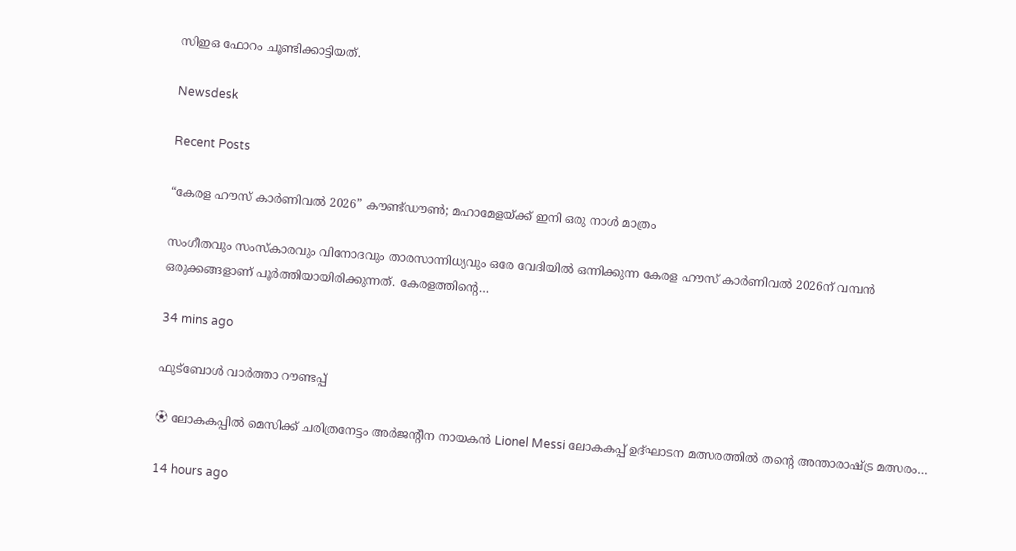സിഇഒ ഫോറം ചൂണ്ടിക്കാട്ടിയത്.

Newsdesk

Recent Posts

“കേരള ഹൗസ് കാർണിവൽ 2026” കൗണ്ട്ഡൗൺ; മഹാമേളയ്ക്ക് ഇനി ഒരു നാൾ മാത്രം

സംഗീതവും സംസ്കാരവും വിനോദവും താരസാന്നിധ്യവും ഒരേ വേദിയിൽ ഒന്നിക്കുന്ന കേരള ഹൗസ് കാർണിവൽ 2026ന് വമ്പൻ ഒരുക്കങ്ങളാണ് പൂർത്തിയായിരിക്കുന്നത്. കേരളത്തിന്റെ…

34 mins ago

ഫുട്ബോൾ വാർത്താ റൗണ്ടപ്പ്

⚽ ലോകകപ്പിൽ മെസിക്ക് ചരിത്രനേട്ടം അർജന്റീന നായകൻ Lionel Messi ലോകകപ്പ് ഉദ്ഘാടന മത്സരത്തിൽ തന്റെ അന്താരാഷ്ട്ര മത്സരം…

14 hours ago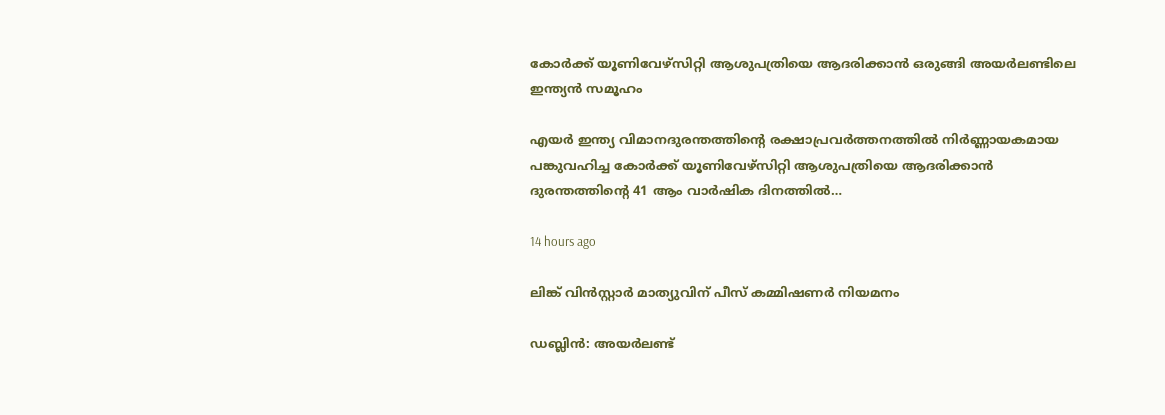കോർക്ക് യൂണിവേഴ്സിറ്റി ആശുപത്രിയെ ആദരിക്കാൻ ഒരുങ്ങി അയർലണ്ടിലെ ഇന്ത്യൻ സമൂഹം

എയർ ഇന്ത്യ വിമാനദുരന്തത്തിന്റെ രക്ഷാപ്രവർത്തനത്തിൽ നിർണ്ണായകമായ പങ്കുവഹിച്ച കോർക്ക് യൂണിവേഴ്സിറ്റി ആശുപത്രിയെ ആദരിക്കാൻ ദുരന്തത്തിന്റെ 41 ആം വാർഷിക ദിനത്തിൽ…

14 hours ago

ലിങ്ക് വിൻസ്റ്റാർ മാത്യുവിന് പീസ് കമ്മിഷണർ നിയമനം

ഡബ്ലിൻ: അയർലണ്ട്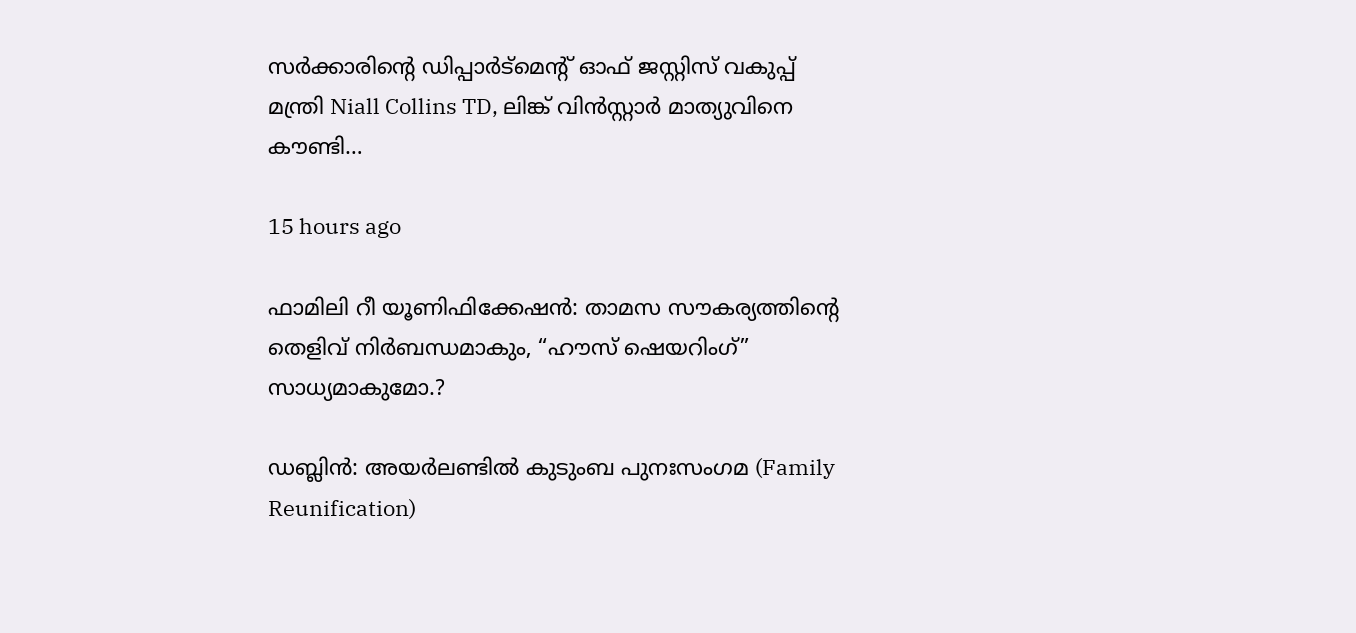സർക്കാരിന്റെ ഡിപ്പാർട്മെന്റ് ഓഫ് ജസ്റ്റിസ് വകുപ്പ് മന്ത്രി Niall Collins TD, ലിങ്ക് വിൻസ്റ്റാർ മാത്യുവിനെ കൗണ്ടി…

15 hours ago

ഫാമിലി റീ യൂണിഫിക്കേഷൻ: താമസ സൗകര്യത്തിന്റെ തെളിവ് നിർബന്ധമാകും, “ഹൗസ് ഷെയറിംഗ്” സാധ്യമാകുമോ.?

ഡബ്ലിൻ: അയർലണ്ടിൽ കുടുംബ പുനഃസംഗമ (Family Reunification)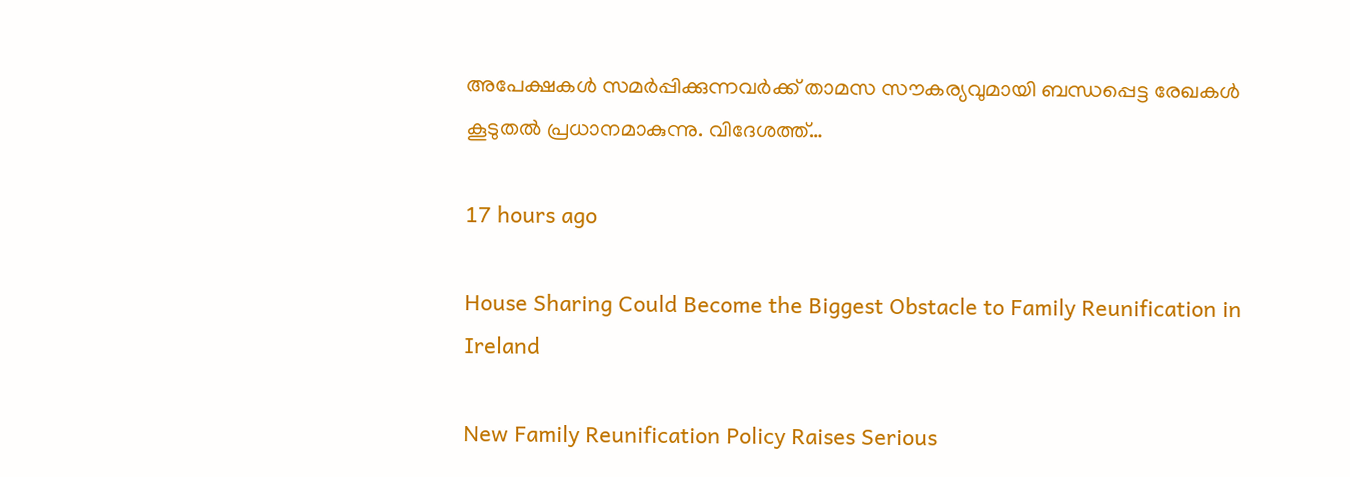അപേക്ഷകൾ സമർപ്പിക്കുന്നവർക്ക് താമസ സൗകര്യവുമായി ബന്ധപ്പെട്ട രേഖകൾ കൂടുതൽ പ്രധാനമാകുന്നു. വിദേശത്ത്…

17 hours ago

House Sharing Could Become the Biggest Obstacle to Family Reunification in Ireland

New Family Reunification Policy Raises Serious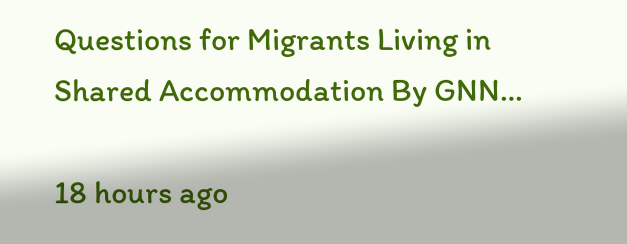Questions for Migrants Living in Shared Accommodation By GNN…

18 hours ago